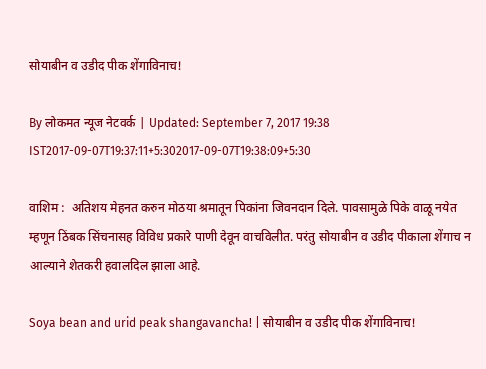सोयाबीन व उडीद पीक शेंगाविनाच!

By लोकमत न्यूज नेटवर्क | Updated: September 7, 2017 19:38 IST2017-09-07T19:37:11+5:302017-09-07T19:38:09+5:30

वाशिम :  अतिशय मेहनत करुन मोठया श्रमातून पिकांना जिवनदान दिले. पावसामुळे पिके वाळू नयेत म्हणून ठिंबक सिंचनासह विविध प्रकारे पाणी देवून वाचविलीत. परंतु सोयाबीन व उडीद पीकाला शेंगाच न आल्याने शेतकरी हवालदिल झाला आहे.

Soya bean and urid peak shangavancha! | सोयाबीन व उडीद पीक शेंगाविनाच!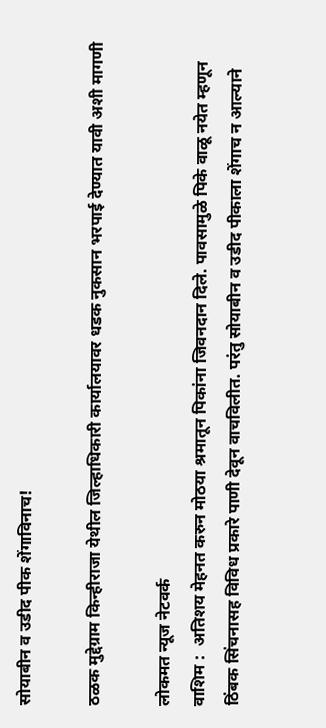सोयाबीन व उडीद पीक शेंगाविनाच!

ठळक मुद्देग्राम किन्हीराजा येथील जिल्हाधिकारी कार्यालयावर धडक नुकसान भरपाई देण्यात यावी अशी मागणी

लोकमत न्यूज नेटवर्क
वाशिम :  अतिशय मेहनत करुन मोठया श्रमातून पिकांना जिवनदान दिले. पावसामुळे पिके वाळू नयेत म्हणून ठिंबक सिंचनासह विविध प्रकारे पाणी देवून वाचविलीत. परंतु सोयाबीन व उडीद पीकाला शेंगाच न आल्याने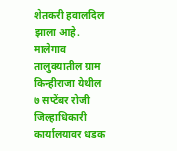शेतकरी हवालदिल झाला आहे. मालेगाव तालुक्यातील ग्राम किन्हीराजा येथील ७ सप्टेंबर रोजी जिल्हाधिकारी कार्यालयावर धडक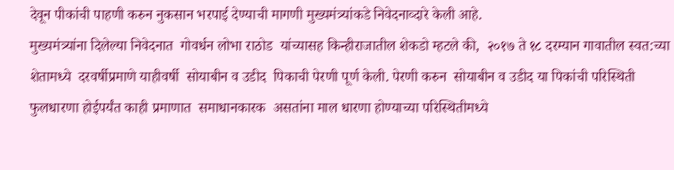देवून पीकांची पाहणी करुन नुकसान भरपाई देण्याची मागणी मुख्यमंत्र्यांकडे निवेदनाव्दारे केली आहे.
मुख्यमंत्र्यांना दिलेल्या निवेदनात  गोवर्धन लोभा राठोड  यांच्यासह किन्हीराजातील शेकडो म्हटले की,  २०१७ ते १८ दरम्यान गावातील स्वत:च्या  शेतामध्ये  दरवर्षीप्रमाणे याहीवर्षी  सोयाबीन व उडीद  पिकाची पेरणी पूर्ण केली. पेरणी करुन  सोयाबीन व उडीद या पिकांची परिस्थिती  फुलधारणा होईपर्यंत काही प्रमाणात  समाधानकारक  असतांना माल धारणा होण्याच्या परिस्थितीमध्ये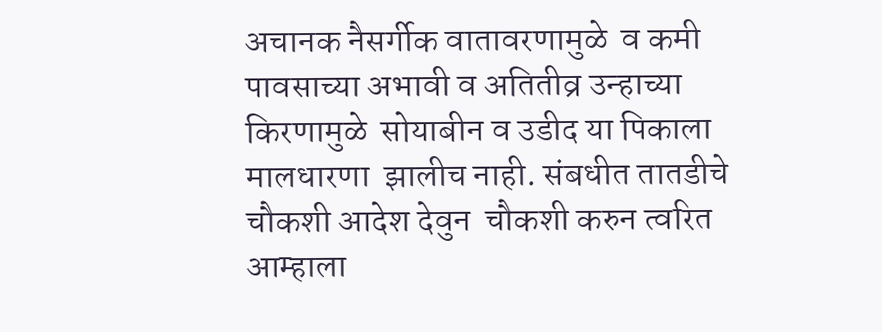अचानक नैसर्गीक वातावरणामुळे  व कमी पावसाच्या अभावी व अतितीव्र उन्हाच्या किरणामुळे  सोयाबीन व उडीद या पिकाला मालधारणा  झालीच नाही. संबधीत तातडीचे चौकशी आदेश देवुन  चौकशी करुन त्वरित आम्हाला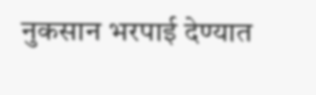नुकसान भरपाई देण्यात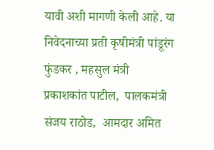यावी अशी मागणी केली आहे. या निवेदनाच्या प्रती कृषीमंत्री पांडूरंग फुंडकर , महसुल मंत्री  प्रकाशकांत पाटील,  पालकमंत्री संजय राठोड,  आमदार अमित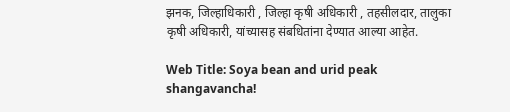झनक, जिल्हाधिकारी , जिल्हा कृषी अधिकारी , तहसीलदार, तालुका कृषी अधिकारी, यांच्यासह संबधितांना देण्यात आल्या आहेत.

Web Title: Soya bean and urid peak shangavancha!